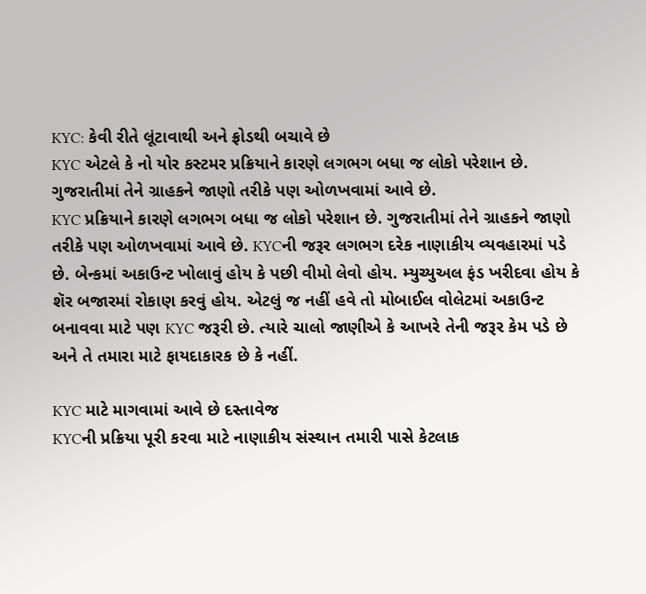KYC: કેવી રીતે લૂંટાવાથી અને ફ્રોડથી બચાવે છે
KYC એટલે કે નો યોર કસ્ટમર પ્રક્રિયાને કારણે લગભગ બધા જ લોકો પરેશાન છે. ગુજરાતીમાં તેને ગ્રાહકને જાણો તરીકે પણ ઓળખવામાં આવે છે.
KYC પ્રક્રિયાને કારણે લગભગ બધા જ લોકો પરેશાન છે. ગુજરાતીમાં તેને ગ્રાહકને જાણો તરીકે પણ ઓળખવામાં આવે છે. KYCની જરૂર લગભગ દરેક નાણાકીય વ્યવહારમાં પડે છે. બેન્કમાં અકાઉન્ટ ખોલાવું હોય કે પછી વીમો લેવો હોય. મ્યુચ્યુઅલ ફંડ ખરીદવા હોય કે શૅર બજારમાં રોકાણ કરવું હોય. એટલું જ નહીં હવે તો મોબાઈલ વોલેટમાં અકાઉન્ટ બનાવવા માટે પણ KYC જરૂરી છે. ત્યારે ચાલો જાણીએ કે આખરે તેની જરૂર કેમ પડે છે અને તે તમારા માટે ફાયદાકારક છે કે નહીં.

KYC માટે માગવામાં આવે છે દસ્તાવેજ
KYCની પ્રક્રિયા પૂરી કરવા માટે નાણાકીય સંસ્થાન તમારી પાસે કેટલાક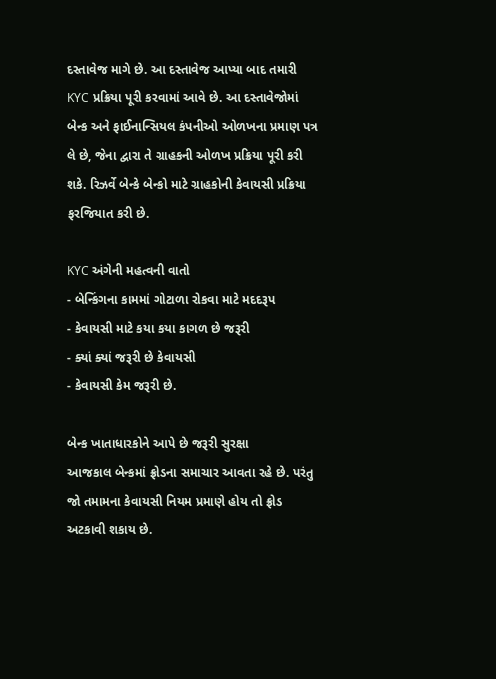દસ્તાવેજ માગે છે. આ દસ્તાવેજ આપ્યા બાદ તમારી KYC પ્રક્રિયા પૂરી કરવામાં આવે છે. આ દસ્તાવેજોમાં બેન્ક અને ફાઈનાન્સિયલ કંપનીઓ ઓળખના પ્રમાણ પત્ર લે છે, જેના દ્વારા તે ગ્રાહકની ઓળખ પ્રક્રિયા પૂરી કરી શકે. રિઝર્વે બેન્કે બેન્કો માટે ગ્રાહકોની કેવાયસી પ્રક્રિયા ફરજિયાત કરી છે.

KYC અંગેની મહત્વની વાતો
- બેન્કિંગના કામમાં ગોટાળા રોકવા માટે મદદરૂપ
- કેવાયસી માટે કયા કયા કાગળ છે જરૂરી
- ક્યાં ક્યાં જરૂરી છે કેવાયસી
- કેવાયસી કેમ જરૂરી છે.

બેન્ક ખાતાધારકોને આપે છે જરૂરી સુરક્ષા
આજકાલ બેન્કમાં ફ્રોડના સમાચાર આવતા રહે છે. પરંતુ જો તમામના કેવાયસી નિયમ પ્રમાણે હોય તો ફ્રોડ અટકાવી શકાય છે.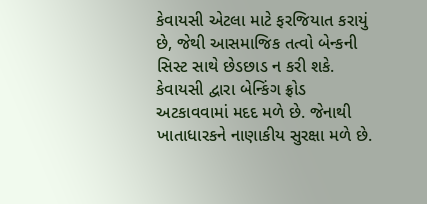કેવાયસી એટલા માટે ફરજિયાત કરાયું છે, જેથી આસમાજિક તત્વો બેન્કની સિસ્ટ સાથે છેડછાડ ન કરી શકે. કેવાયસી દ્વારા બેન્કિંગ ફ્રોડ અટકાવવામાં મદદ મળે છે. જેનાથી ખાતાધારકને નાણાકીય સુરક્ષા મળે છે.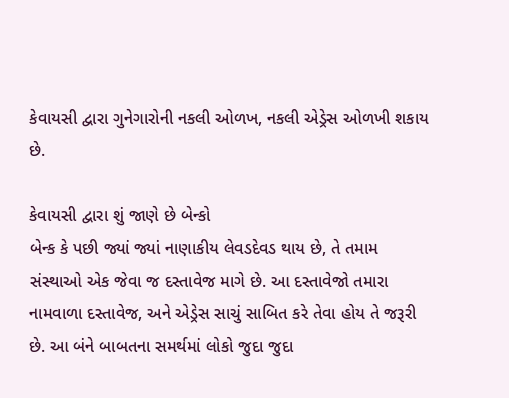કેવાયસી દ્વારા ગુનેગારોની નકલી ઓળખ, નકલી એડ્રેસ ઓળખી શકાય છે.

કેવાયસી દ્વારા શું જાણે છે બેન્કો
બેન્ક કે પછી જ્યાં જ્યાં નાણાકીય લેવડદેવડ થાય છે, તે તમામ સંસ્થાઓ એક જેવા જ દસ્તાવેજ માગે છે. આ દસ્તાવેજો તમારા નામવાળા દસ્તાવેજ, અને એડ્રેસ સાચું સાબિત કરે તેવા હોય તે જરૂરી છે. આ બંને બાબતના સમર્થમાં લોકો જુદા જુદા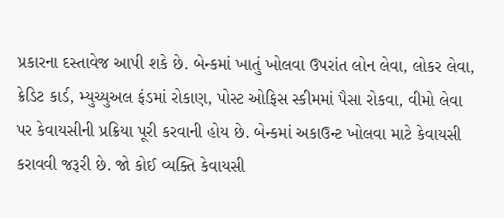પ્રકારના દસ્તાવેજ આપી શકે છે. બેન્કમાં ખાતું ખોલવા ઉપરાંત લોન લેવા, લોકર લેવા, ક્રેડિટ કાર્ડ, મ્યુચ્યુઅલ ફંડમાં રોકાણ, પોસ્ટ ઓફિસ સ્કીમમાં પૈસા રોકવા, વીમો લેવા પર કેવાયસીની પ્રક્રિયા પૂરી કરવાની હોય છે. બેન્કમાં અકાઉન્ટ ખોલવા માટે કેવાયસી કરાવવી જરૂરી છે. જો કોઈ વ્યક્તિ કેવાયસી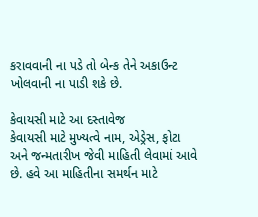કરાવવાની ના પડે તો બેન્ક તેને અકાઉન્ટ ખોલવાની ના પાડી શકે છે.

કેવાયસી માટે આ દસ્તાવેજ
કેવાયસી માટે મુખ્યત્વે નામ, એડ્રેસ, ફોટા અને જન્મતારીખ જેવી માહિતી લેવામાં આવે છે. હવે આ માહિતીના સમર્થન માટે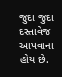જુદા જુદા દસ્તાવેજ આપવાના હોય છે.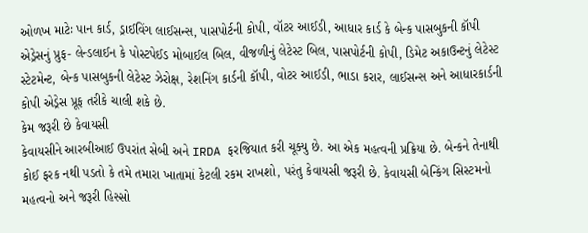ઓળખ માટેઃ પાન કાર્ડ, ડ્રાઈવિંગ લાઈસન્સ, પાસપોર્ટની કોપી, વૉટર આઈડી, આધાર કાર્ડ કે બેન્ક પાસબુકની કૉપી
એડ્રેસનું પ્રુફ- લેન્ડલાઈન કે પોસ્ટપેઈડ મોબાઈલ બિલ, વીજળીનું લેટેસ્ટ બિલ, પાસપોર્ટની કોપી, ડિમેટ અકાઉન્ટનું લેટેસ્ટ સ્ટેટમેન્ટ, બેન્ક પાસબુકની લેટેસ્ટ ઝેરોક્ષ, રેશનિંગ કાર્ડની કૉપી, વોટર આઈડી, ભાડા કરાર, લાઈસન્સ અને આધારકાર્ડની કોપી એડ્રેસ પ્રૂફ તરીકે ચાલી શકે છે.
કેમ જરૂરી છે કેવાયસી
કેવાયસીને આરબીઆઈ ઉપરાંત સેબી અને IRDA ફરજિયાત કરી ચૂક્યુ છે. આ એક મહત્વની પ્રક્રિયા છે. બેન્કને તેનાથી કોઈ ફરક નથી પડતો કે તમે તમારા ખાતામાં કેટલી રકમ રાખશો, પરંતુ કેવાયસી જરૂરી છે. કેવાયસી બેન્કિંગ સિસ્ટમનો મહત્વનો અને જરૂરી હિસ્સો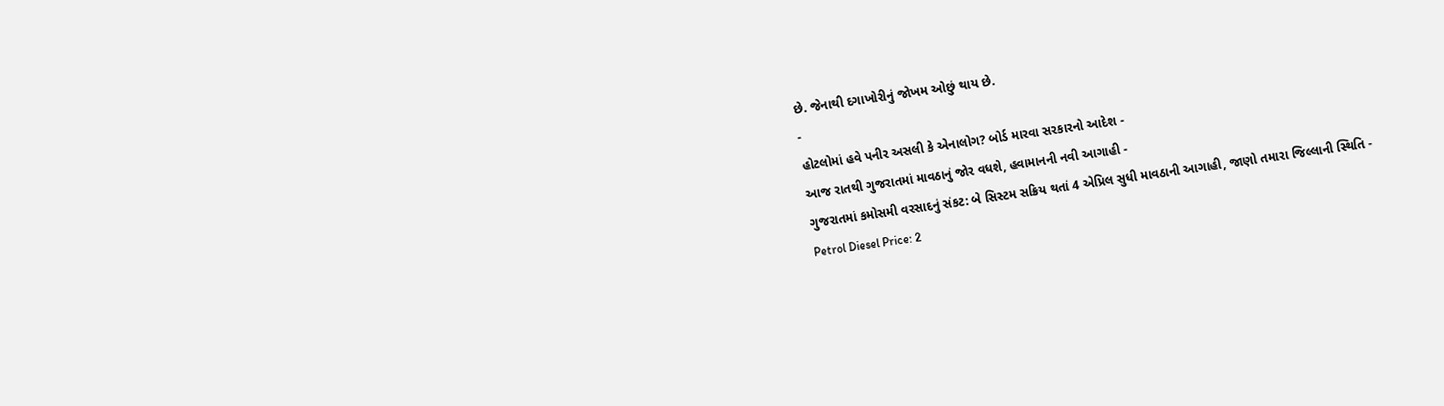છે. જેનાથી દગાખોરીનું જોખમ ઓછું થાય છે.
-
હોટલોમાં હવે પનીર અસલી કે એનાલોગ? બોર્ડ મારવા સરકારનો આદેશ -
આજ રાતથી ગુજરાતમાં માવઠાનું જોર વધશે, હવામાનની નવી આગાહી -
ગુજરાતમાં કમોસમી વરસાદનું સંકટ: બે સિસ્ટમ સક્રિય થતાં 4 એપ્રિલ સુધી માવઠાની આગાહી, જાણો તમારા જિલ્લાની સ્થિતિ -
Petrol Diesel Price: 2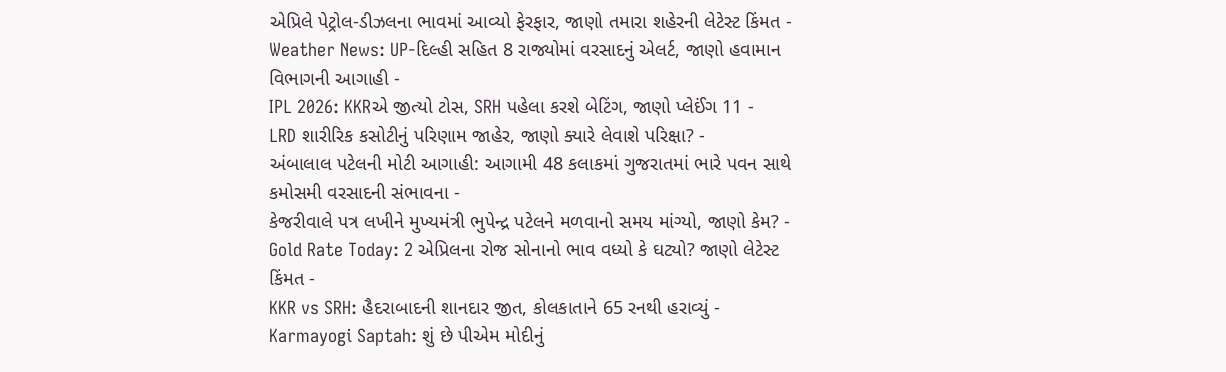એપ્રિલે પેટ્રોલ-ડીઝલના ભાવમાં આવ્યો ફેરફાર, જાણો તમારા શહેરની લેટેસ્ટ કિંમત -
Weather News: UP-દિલ્હી સહિત 8 રાજ્યોમાં વરસાદનું એલર્ટ, જાણો હવામાન વિભાગની આગાહી -
IPL 2026: KKRએ જીત્યો ટોસ, SRH પહેલા કરશે બેટિંગ, જાણો પ્લેઈંગ 11 -
LRD શારીરિક કસોટીનું પરિણામ જાહેર, જાણો ક્યારે લેવાશે પરિક્ષા? -
અંબાલાલ પટેલની મોટી આગાહી: આગામી 48 કલાકમાં ગુજરાતમાં ભારે પવન સાથે કમોસમી વરસાદની સંભાવના -
કેજરીવાલે પત્ર લખીને મુખ્યમંત્રી ભુપેન્દ્ર પટેલને મળવાનો સમય માંગ્યો, જાણો કેમ? -
Gold Rate Today: 2 એપ્રિલના રોજ સોનાનો ભાવ વધ્યો કે ઘટ્યો? જાણો લેટેસ્ટ કિંમત -
KKR vs SRH: હૈદરાબાદની શાનદાર જીત, કોલકાતાને 65 રનથી હરાવ્યું -
Karmayogi Saptah: શું છે પીએમ મોદીનું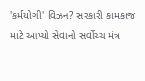'કર્મયોગી' વિઝન? સરકારી કામકાજ માટે આપ્યો સેવાનો સર્વોચ્ચ મંત્ર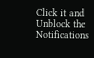Click it and Unblock the Notifications